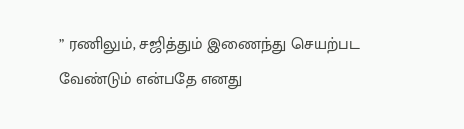” ரணிலும், சஜித்தும் இணைந்து செயற்பட வேண்டும் என்பதே எனது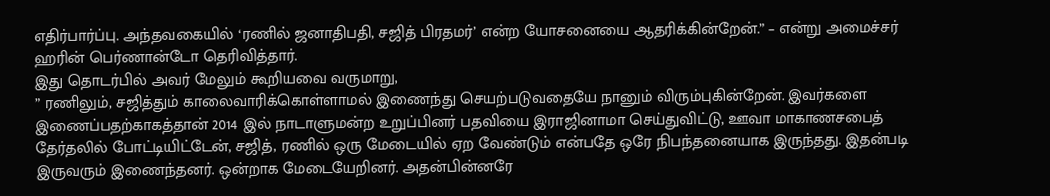எதிர்பார்ப்பு. அந்தவகையில் ‘ரணில் ஜனாதிபதி, சஜித் பிரதமர்’ என்ற யோசனையை ஆதரிக்கின்றேன்.” – என்று அமைச்சர் ஹரின் பெர்ணான்டோ தெரிவித்தார்.
இது தொடர்பில் அவர் மேலும் கூறியவை வருமாறு,
” ரணிலும், சஜித்தும் காலைவாரிக்கொள்ளாமல் இணைந்து செயற்படுவதையே நானும் விரும்புகின்றேன். இவர்களை இணைப்பதற்காகத்தான் 2014 இல் நாடாளுமன்ற உறுப்பினர் பதவியை இராஜினாமா செய்துவிட்டு, ஊவா மாகாணசபைத் தேர்தலில் போட்டியிட்டேன், சஜித், ரணில் ஒரு மேடையில் ஏற வேண்டும் என்பதே ஒரே நிபந்தனையாக இருந்தது. இதன்படி இருவரும் இணைந்தனர். ஒன்றாக மேடையேறினர். அதன்பின்னரே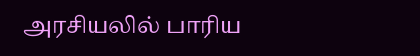அரசியலில் பாரிய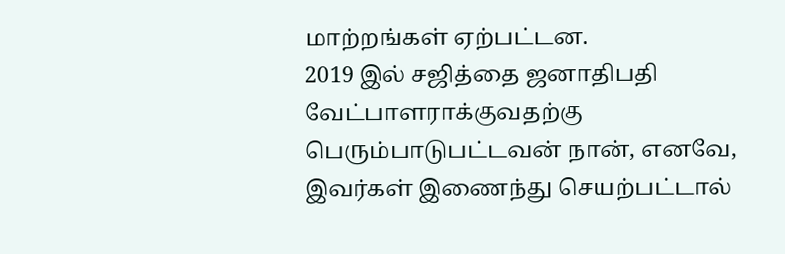மாற்றங்கள் ஏற்பட்டன.
2019 இல் சஜித்தை ஜனாதிபதி வேட்பாளராக்குவதற்கு பெரும்பாடுபட்டவன் நான், எனவே, இவர்கள் இணைந்து செயற்பட்டால்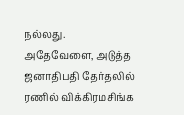நல்லது.
அதேவேளை, அடுத்த ஜனாதிபதி தேர்தலில் ரணில் விக்கிரமசிங்க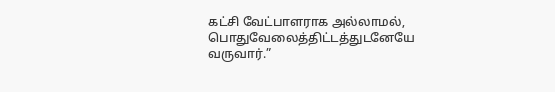கட்சி வேட்பாளராக அல்லாமல், பொதுவேலைத்திட்டத்துடனேயே வருவார்.”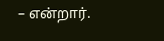– என்றார்.